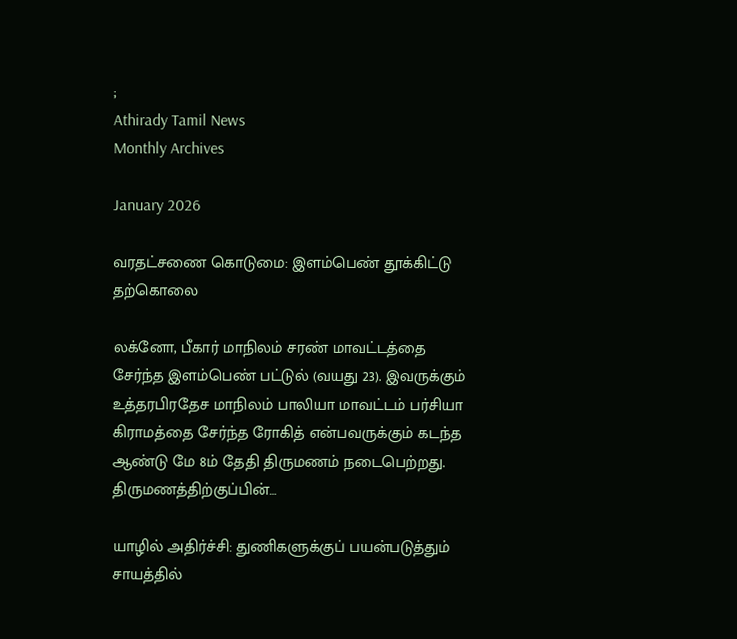;
Athirady Tamil News
Monthly Archives

January 2026

வரதட்சணை கொடுமை: இளம்பெண் தூக்கிட்டு தற்கொலை

லக்னோ, பீகார் மாநிலம் சரண் மாவட்டத்தை சேர்ந்த இளம்பெண் பட்டுல் (வயது 23). இவருக்கும் உத்தரபிரதேச மாநிலம் பாலியா மாவட்டம் பர்சியா கிராமத்தை சேர்ந்த ரோகித் என்பவருக்கும் கடந்த ஆண்டு மே 8ம் தேதி திருமணம் நடைபெற்றது. திருமணத்திற்குப்பின்…

யாழில் அதிர்ச்சி: துணிகளுக்குப் பயன்படுத்தும் சாயத்தில்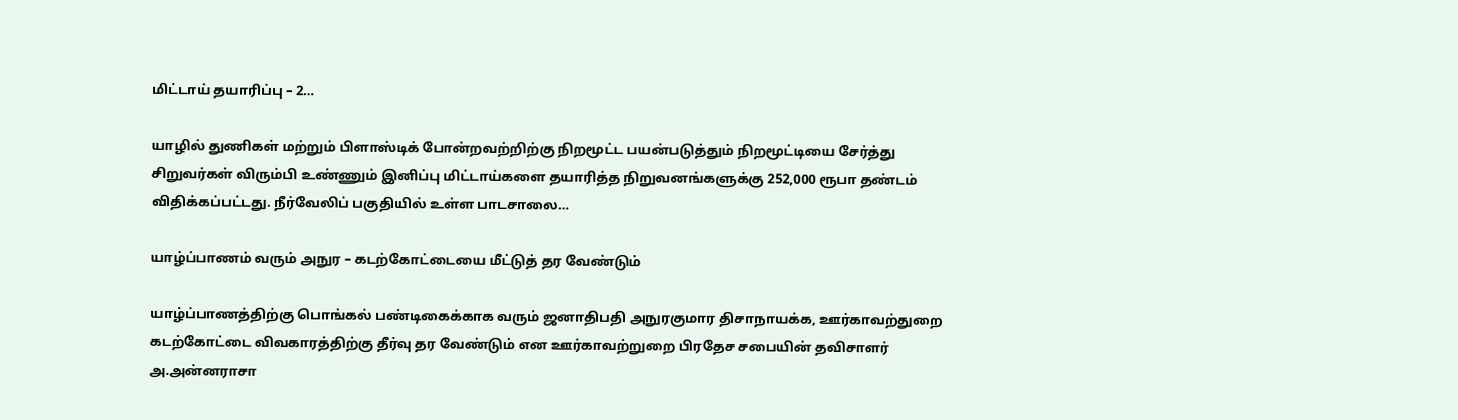மிட்டாய் தயாரிப்பு – 2…

யாழில் துணிகள் மற்றும் பிளாஸ்டிக் போன்றவற்றிற்கு நிறமூட்ட பயன்படுத்தும் நிறமூட்டியை சேர்த்து சிறுவர்கள் விரும்பி உண்ணும் இனிப்பு மிட்டாய்களை தயாரித்த நிறுவனங்களுக்கு 252,000 ரூபா தண்டம் விதிக்கப்பட்டது. நீர்வேலிப் பகுதியில் உள்ள பாடசாலை…

யாழ்ப்பாணம் வரும் அநுர – கடற்கோட்டையை மீட்டுத் தர வேண்டும்

யாழ்ப்பாணத்திற்கு பொங்கல் பண்டிகைக்காக வரும் ஜனாதிபதி அநுரகுமார திசாநாயக்க, ஊர்காவற்துறை கடற்கோட்டை விவகாரத்திற்கு தீர்வு தர வேண்டும் என ஊர்காவற்றுறை பிரதேச சபையின் தவிசாளர் அ.அன்னராசா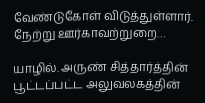வேண்டுகோள் விடுத்துள்ளார். நேற்று ஊர்காவற்றுறை…

யாழில். அருண் சித்தார்த்தின் பூட்டப்பட்ட அலுவலகத்தின்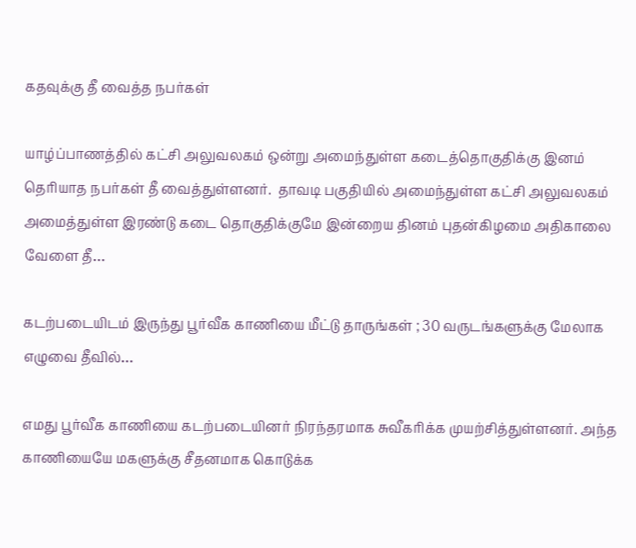கதவுக்கு தீ வைத்த நபர்கள்

யாழ்ப்பாணத்தில் கட்சி அலுவலகம் ஒன்று அமைந்துள்ள கடைத்தொகுதிக்கு இனம் தெரியாத நபர்கள் தீ வைத்துள்ளனர்.  தாவடி பகுதியில் அமைந்துள்ள கட்சி அலுவலகம் அமைத்துள்ள இரண்டு கடை தொகுதிக்குமே இன்றைய தினம் புதன்கிழமை அதிகாலை வேளை தீ…

கடற்படையிடம் இருந்து பூர்வீக காணியை மீட்டு தாருங்கள் ; 30 வருடங்களுக்கு மேலாக எழுவை தீவில்…

எமது பூர்வீக காணியை கடற்படையினர் நிரந்தரமாக சுவீகரிக்க முயற்சித்துள்ளனர். அந்த காணியையே மகளுக்கு சீதனமாக கொடுக்க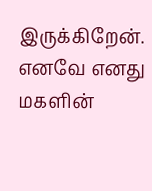இருக்கிறேன். எனவே எனது மகளின்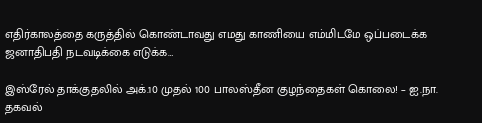எதிர்காலத்தை கருத்தில் கொண்டாவது எமது காணியை எம்மிடமே ஒப்படைக்க ஜனாதிபதி நடவடிக்கை எடுக்க…

இஸ்ரேல் தாக்குதலில் அக்.10 முதல் 100 பாலஸ்தீன குழந்தைகள் கொலை! – ஐ.நா. தகவல்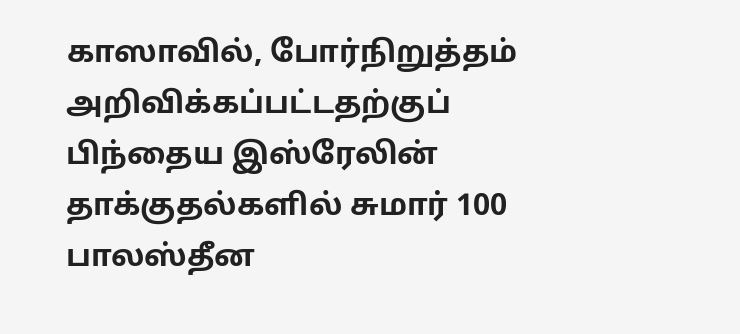காஸாவில், போர்நிறுத்தம் அறிவிக்கப்பட்டதற்குப் பிந்தைய இஸ்ரேலின் தாக்குதல்களில் சுமார் 100 பாலஸ்தீன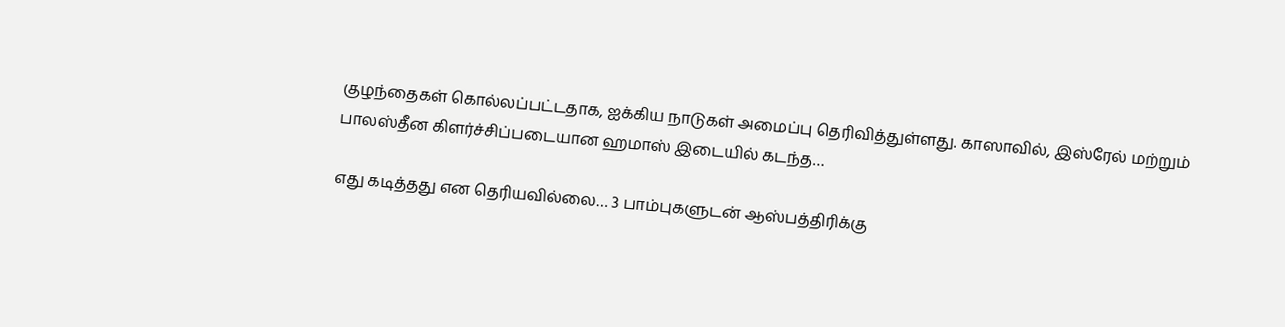குழந்தைகள் கொல்லப்பட்டதாக, ஐக்கிய நாடுகள் அமைப்பு தெரிவித்துள்ளது. காஸாவில், இஸ்ரேல் மற்றும் பாலஸ்தீன கிளர்ச்சிப்படையான ஹமாஸ் இடையில் கடந்த…

எது கடித்தது என தெரியவில்லை… 3 பாம்புகளுடன் ஆஸ்பத்திரிக்கு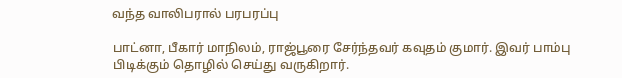வந்த வாலிபரால் பரபரப்பு

பாட்னா, பீகார் மாநிலம், ராஜ்பூரை சேர்ந்தவர் கவுதம் குமார். இவர் பாம்பு பிடிக்கும் தொழில் செய்து வருகிறார்.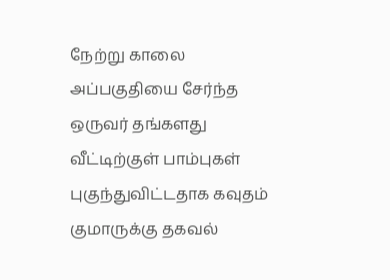நேற்று காலை அப்பகுதியை சேர்ந்த ஒருவர் தங்களது வீட்டிற்குள் பாம்புகள் புகுந்துவிட்டதாக கவுதம் குமாருக்கு தகவல்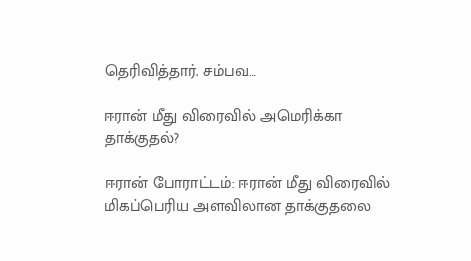தெரிவித்தார். சம்பவ…

ஈரான் மீது விரைவில் அமெரிக்கா தாக்குதல்?

ஈரான் போராட்டம்: ஈரான் மீது விரைவில் மிகப்பெரிய அளவிலான தாக்குதலை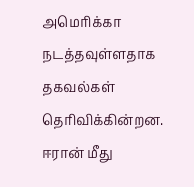அமெரிக்கா நடத்தவுள்ளதாக தகவல்கள் தெரிவிக்கின்றன. ஈரான் மீது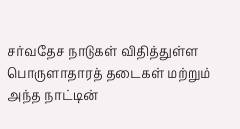சர்வதேச நாடுகள் விதித்துள்ள பொருளாதாரத் தடைகள் மற்றும் அந்த நாட்டின்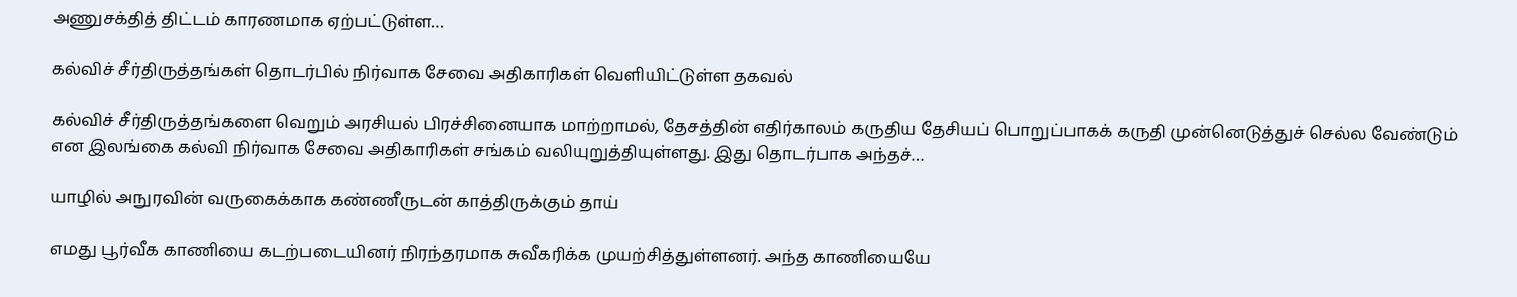அணுசக்தித் திட்டம் காரணமாக ஏற்பட்டுள்ள…

கல்விச் சீர்திருத்தங்கள் தொடர்பில் நிர்வாக சேவை அதிகாரிகள் வெளியிட்டுள்ள தகவல்

கல்விச் சீர்திருத்தங்களை வெறும் அரசியல் பிரச்சினையாக மாற்றாமல், தேசத்தின் எதிர்காலம் கருதிய தேசியப் பொறுப்பாகக் கருதி முன்னெடுத்துச் செல்ல வேண்டும் என இலங்கை கல்வி நிர்வாக சேவை அதிகாரிகள் சங்கம் வலியுறுத்தியுள்ளது. இது தொடர்பாக அந்தச்…

யாழில் அநுரவின் வருகைக்காக கண்ணீருடன் காத்திருக்கும் தாய்

எமது பூர்வீக காணியை கடற்படையினர் நிரந்தரமாக சுவீகரிக்க முயற்சித்துள்ளனர். அந்த காணியையே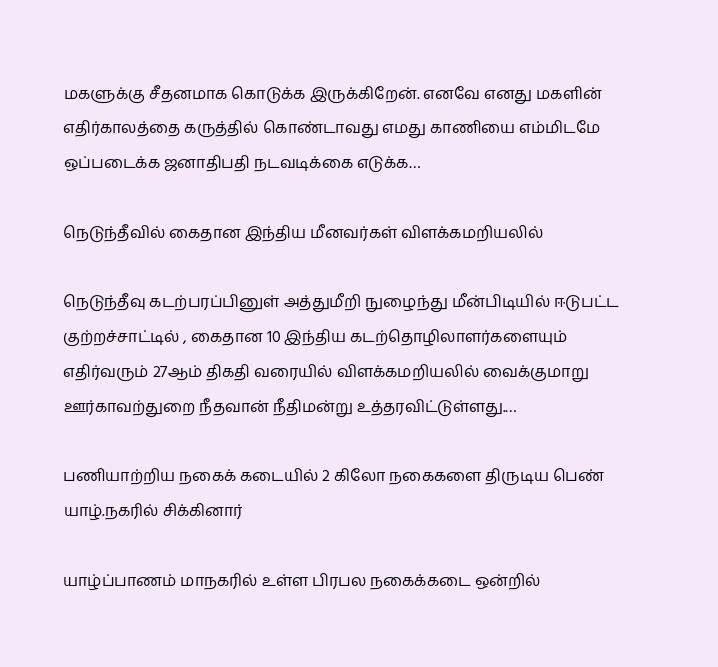மகளுக்கு சீதனமாக கொடுக்க இருக்கிறேன். எனவே எனது மகளின் எதிர்காலத்தை கருத்தில் கொண்டாவது எமது காணியை எம்மிடமே ஒப்படைக்க ஜனாதிபதி நடவடிக்கை எடுக்க…

நெடுந்தீவில் கைதான இந்திய மீனவர்கள் விளக்கமறியலில்

நெடுந்தீவு கடற்பரப்பினுள் அத்துமீறி நுழைந்து மீன்பிடியில் ஈடுபட்ட குற்றச்சாட்டில் , கைதான 10 இந்திய கடற்தொழிலாளர்களையும் எதிர்வரும் 27ஆம் திகதி வரையில் விளக்கமறியலில் வைக்குமாறு ஊர்காவற்துறை நீதவான் நீதிமன்று உத்தரவிட்டுள்ளது.…

பணியாற்றிய நகைக் கடையில் 2 கிலோ நகைகளை திருடிய பெண் யாழ்.நகரில் சிக்கினார்

யாழ்ப்பாணம் மாநகரில் உள்ள பிரபல நகைக்கடை ஒன்றில்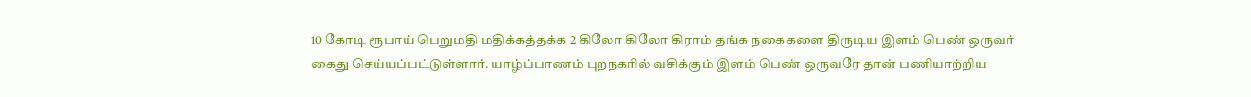10 கோடி ரூபாய் பெறுமதி மதிக்கத்தக்க 2 கிலோ கிலோ கிராம் தங்க நகைகளை திருடிய இளம் பெண் ஒருவர் கைது செய்யப்பட்டுள்ளார். யாழ்ப்பாணம் புறநகரில் வசிக்கும் இளம் பெண் ஒருவரே தான் பணியாற்றிய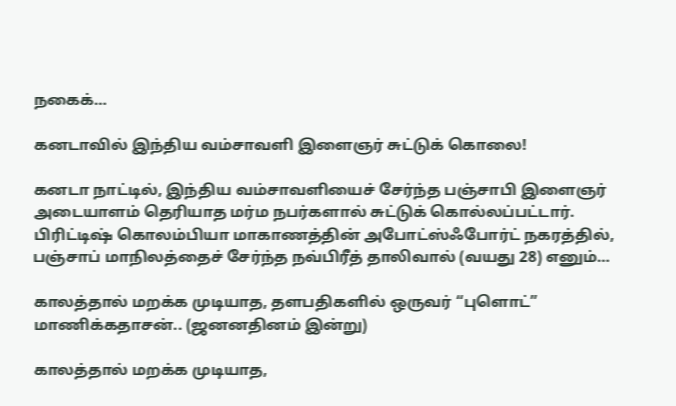நகைக்…

கனடாவில் இந்திய வம்சாவளி இளைஞர் சுட்டுக் கொலை!

கனடா நாட்டில், இந்திய வம்சாவளியைச் சேர்ந்த பஞ்சாபி இளைஞர் அடையாளம் தெரியாத மர்ம நபர்களால் சுட்டுக் கொல்லப்பட்டார். பிரிட்டிஷ் கொலம்பியா மாகாணத்தின் அபோட்ஸ்ஃபோர்ட் நகரத்தில், பஞ்சாப் மாநிலத்தைச் சேர்ந்த நவ்பிரீத் தாலிவால் (வயது 28) எனும்…

காலத்தால் மறக்க முடியாத, தளபதிகளில் ஒருவர் “புளொட்” மாணிக்கதாசன்.. (ஜனனதினம் இன்று)

காலத்தால் மறக்க முடியாத,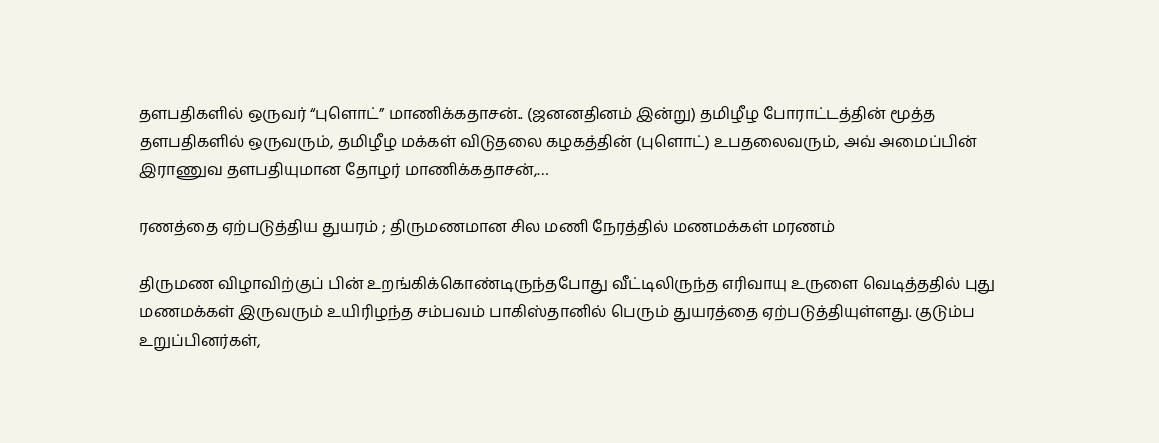தளபதிகளில் ஒருவர் “புளொட்” மாணிக்கதாசன்.. (ஜனனதினம் இன்று) தமிழீழ போராட்டத்தின் மூத்த தளபதிகளில் ஒருவரும், தமிழீழ மக்கள் விடுதலை கழகத்தின் (புளொட்) உபதலைவரும், அவ் அமைப்பின் இராணுவ தளபதியுமான தோழர் மாணிக்கதாசன்,…

ரணத்தை ஏற்படுத்திய துயரம் ; திருமணமான சில மணி நேரத்தில் மணமக்கள் மரணம்

திருமண விழாவிற்குப் பின் உறங்கிக்கொண்டிருந்தபோது வீட்டிலிருந்த எரிவாயு உருளை வெடித்ததில் புது மணமக்கள் இருவரும் உயிரிழந்த சம்பவம் பாகிஸ்தானில் பெரும் துயரத்தை ஏற்படுத்தியுள்ளது. குடும்ப உறுப்பினர்கள்,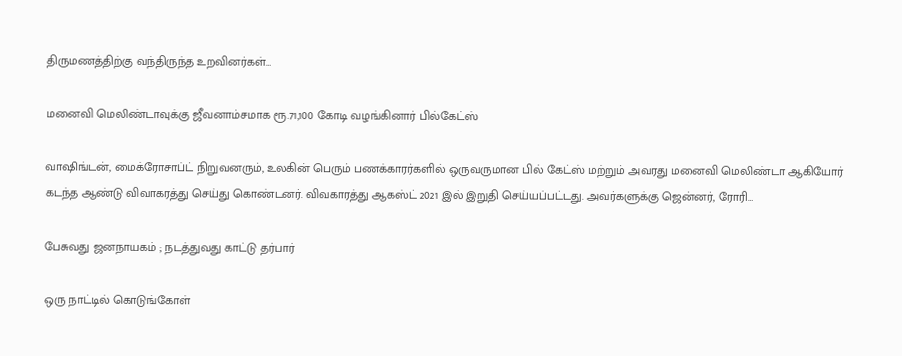திருமணத்திற்கு வந்திருந்த உறவினர்கள்…

மனைவி மெலிண்டாவுக்கு ஜீவனாம்சமாக ரூ.71,100 கோடி வழங்கினார் பில்கேட்ஸ்

வாஷிங்டன், மைக்ரோசாப்ட் நிறுவனரும், உலகின் பெரும் பணக்காரர்களில் ஒருவருமான பில் கேட்ஸ் மற்றும் அவரது மனைவி மெலிண்டா ஆகியோர் கடந்த ஆண்டு விவாகரத்து செய்து கொண்டனர். விவகாரத்து ஆகஸ்ட் 2021 இல் இறுதி செய்யப்பட்டது. அவர்களுக்கு ஜென்னர், ரோரி…

பேசுவது ஜனநாயகம் ; நடத்துவது காட்டு தர்பார்

ஒரு நாட்டில் கொடுங்கோள்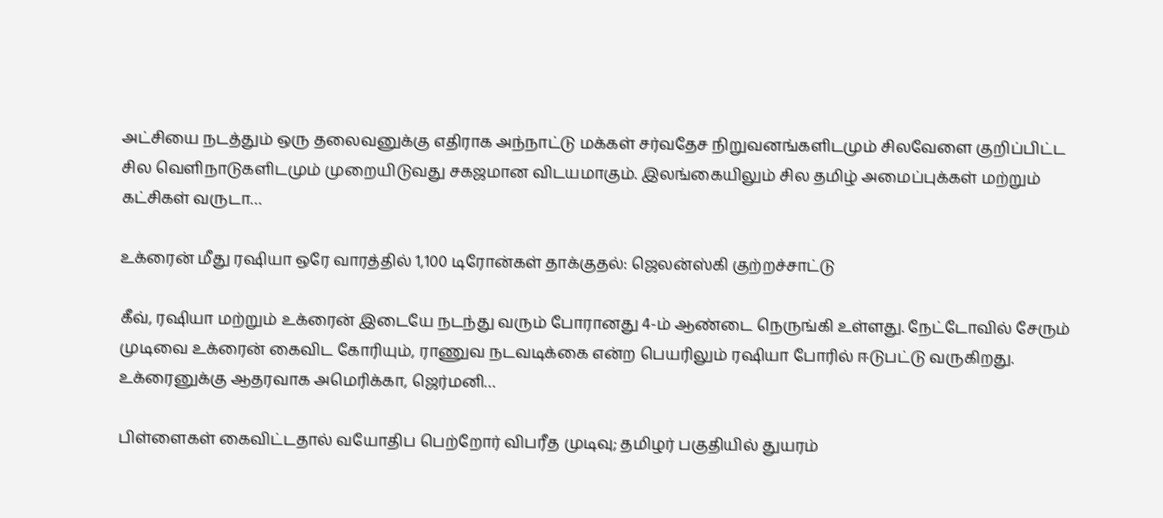அட்சியை நடத்தும் ஒரு தலைவனுக்கு எதிராக அந்நாட்டு மக்கள் சர்வதேச நிறுவனங்களிடமும் சிலவேளை குறிப்பிட்ட சில வெளிநாடுகளிடமும் முறையிடுவது சகஜமான விடயமாகும். இலங்கையிலும் சில தமிழ் அமைப்புக்கள் மற்றும் கட்சிகள் வருடா…

உக்ரைன் மீது ரஷியா ஒரே வாரத்தில் 1,100 டிரோன்கள் தாக்குதல்: ஜெலன்ஸ்கி குற்றச்சாட்டு

கீவ், ரஷியா மற்றும் உக்ரைன் இடையே நடந்து வரும் போரானது 4-ம் ஆண்டை நெருங்கி உள்ளது. நேட்டோவில் சேரும் முடிவை உக்ரைன் கைவிட கோரியும், ராணுவ நடவடிக்கை என்ற பெயரிலும் ரஷியா போரில் ஈடுபட்டு வருகிறது. உக்ரைனுக்கு ஆதரவாக அமெரிக்கா, ஜெர்மனி…

பிள்ளைகள் கைவிட்டதால் வயோதிப பெற்றோர் விபரீத முடிவு; தமிழர் பகுதியில் துயரம்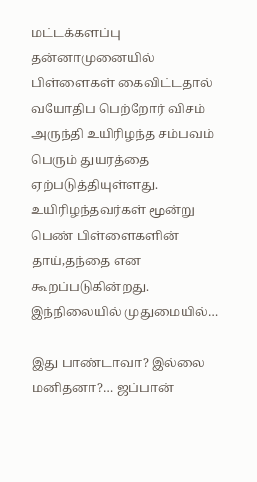மட்டக்களப்பு தன்னாமுனையில் பிள்ளைகள் கைவிட்டதால் வயோதிப பெற்றோர் விசம் அருந்தி உயிரிழந்த சம்பவம் பெரும் துயரத்தை ஏற்படுத்தியுள்ளது. உயிரிழந்தவர்கள் மூன்று பெண் பிள்ளைகளின் தாய்,தந்தை என கூறப்படுகின்றது. இந்நிலையில் முதுமையில்…

இது பாண்டாவா? இல்லை மனிதனா?… ஜப்பான்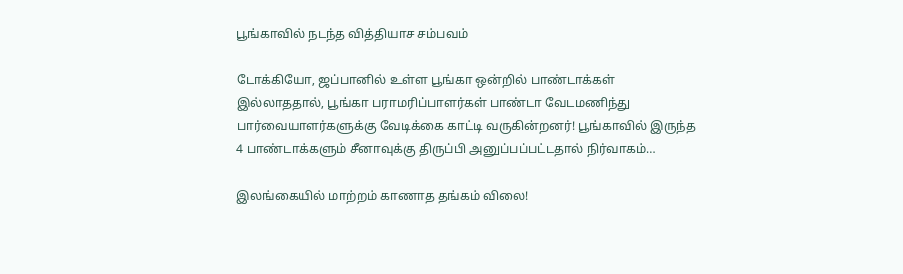பூங்காவில் நடந்த வித்தியாச சம்பவம்

டோக்கியோ, ஜப்பானில் உள்ள பூங்கா ஒன்றில் பாண்டாக்கள் இல்லாததால், பூங்கா பராமரிப்பாளர்கள் பாண்டா வேடமணிந்து பார்வையாளர்களுக்கு வேடிக்கை காட்டி வருகின்றனர்! பூங்காவில் இருந்த 4 பாண்டாக்களும் சீனாவுக்கு திருப்பி அனுப்பப்பட்டதால் நிர்வாகம்…

இலங்கையில் மாற்றம் காணாத தங்கம் விலை!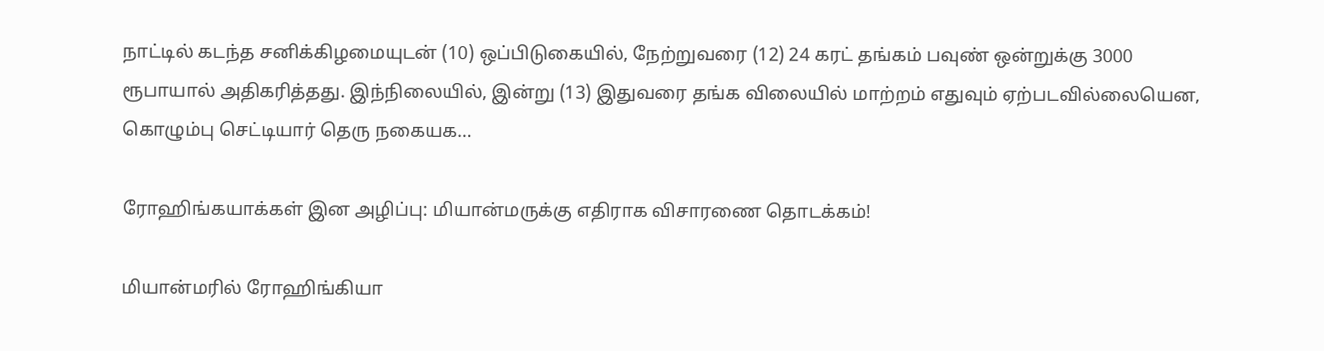நாட்டில் கடந்த சனிக்கிழமையுடன் (10) ஒப்பிடுகையில், நேற்றுவரை (12) 24 கரட் தங்கம் பவுண் ஒன்றுக்கு 3000 ரூபாயால் அதிகரித்தது. இந்நிலையில், இன்று (13) இதுவரை தங்க விலையில் மாற்றம் எதுவும் ஏற்படவில்லையென, கொழும்பு செட்டியார் தெரு நகையக…

ரோஹிங்கயாக்கள் இன அழிப்பு: மியான்மருக்கு எதிராக விசாரணை தொடக்கம்!

மியான்மரில் ரோஹிங்கியா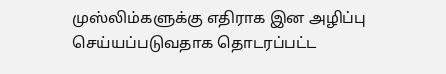முஸ்லிம்களுக்கு எதிராக இன அழிப்பு செய்யப்படுவதாக தொடரப்பட்ட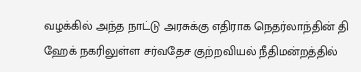வழக்கில் அந்த நாட்டு அரசுக்கு எதிராக நெதர்லாந்தின் தி ஹேக் நகரிலுள்ள சர்வதேச குற்றவியல் நீதிமன்றத்தில்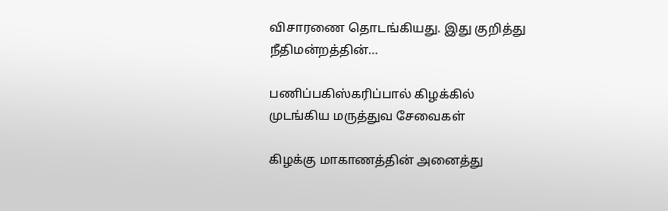விசாரணை தொடங்கியது. இது குறித்து நீதிமன்றத்தின்…

பணிப்பகிஸ்கரிப்பால் கிழக்கில் முடங்கிய மருத்துவ சேவைகள்

கிழக்கு மாகாணத்தின் அனைத்து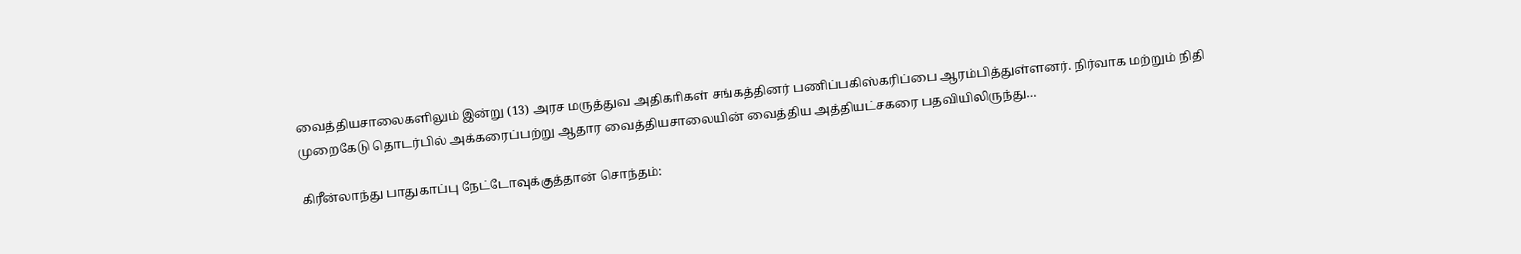வைத்தியசாலைகளிலும் இன்று (13) அரச மருத்துவ அதிகாிகள் சங்கத்தினர் பணிப்பகிஸ்கரிப்பை ஆரம்பித்துள்ளனர். நிர்வாக மற்றும் நிதி முறைகேடு தொடர்பில் அக்கரைப்பற்று ஆதார வைத்தியசாலையின் வைத்திய அத்தியட்சகரை பதவியிலிருந்து…

கிரீன்லாந்து பாதுகாப்பு நேட்டோவுக்குத்தான் சொந்தம்: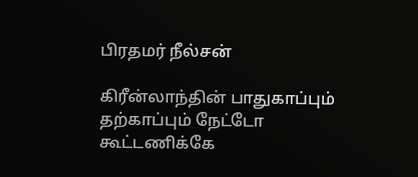பிரதமர் நீல்சன்

கிரீன்லாந்தின் பாதுகாப்பும் தற்காப்பும் நேட்டோ கூட்டணிக்கே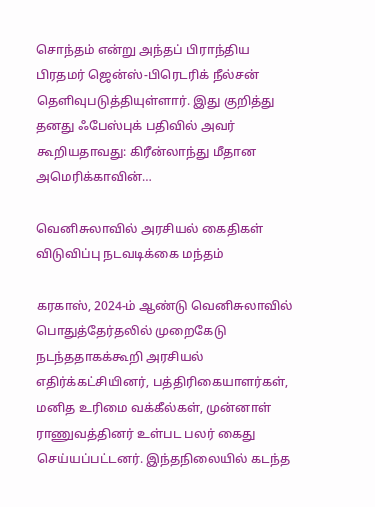சொந்தம் என்று அந்தப் பிராந்திய பிரதமர் ஜென்ஸ்-பிரெடரிக் நீல்சன் தெளிவுபடுத்தியுள்ளார். இது குறித்து தனது ஃபேஸ்புக் பதிவில் அவர் கூறியதாவது: கிரீன்லாந்து மீதான அமெரிக்காவின்…

வெனிசுலாவில் அரசியல் கைதிகள் விடுவிப்பு நடவடிக்கை மந்தம்

கரகாஸ், 2024-ம் ஆண்டு வெனிசுலாவில் பொதுத்தேர்தலில் முறைகேடு நடந்ததாகக்கூறி அரசியல் எதிர்க்கட்சியினர், பத்திரிகையாளர்கள், மனித உரிமை வக்கீல்கள், முன்னாள் ராணுவத்தினர் உள்பட பலர் கைது செய்யப்பட்டனர். இந்தநிலையில் கடந்த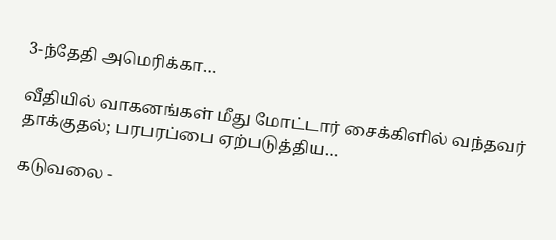3-ந்தேதி அமெரிக்கா…

வீதியில் வாகனங்கள் மீது மோட்டார் சைக்கிளில் வந்தவர் தாக்குதல்; பரபரப்பை ஏற்படுத்திய…

கடுவலை -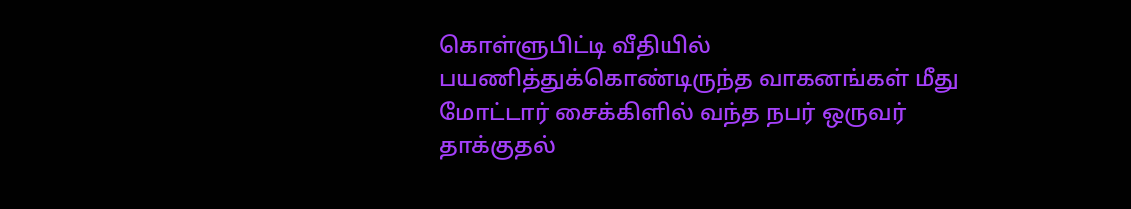கொள்ளுபிட்டி வீதியில் பயணித்துக்கொண்டிருந்த வாகனங்கள் மீது மோட்டார் சைக்கிளில் வந்த நபர் ஒருவர் தாக்குதல்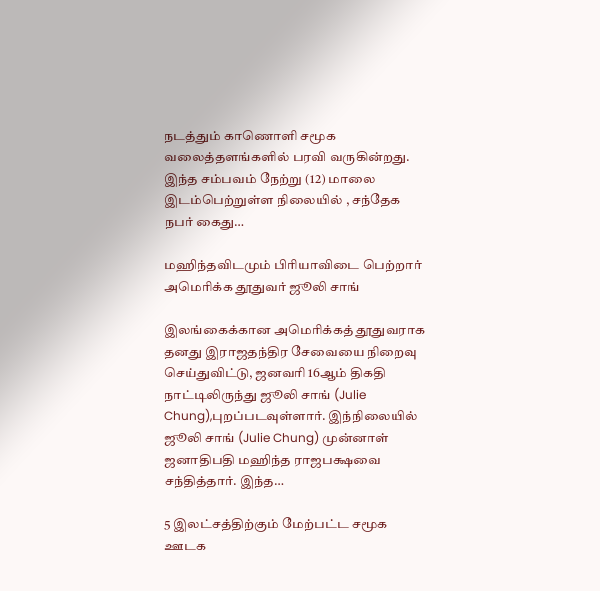நடத்தும் காணொளி சமூக வலைத்தளங்களில் பரவி வருகின்றது. இந்த சம்பவம் நேற்று (12) மாலை இடம்பெற்றுள்ள நிலையில் , சந்தேக நபர் கைது…

மஹிந்தவிடமும் பிரியாவிடை பெற்றார் அமெரிக்க தூதுவர் ஜூலி சாங்

இலங்கைக்கான அமெரிக்கத் தூதுவராக தனது இராஜதந்திர சேவையை நிறைவு செய்துவிட்டு, ஜனவரி 16ஆம் திகதி நாட்டிலிருந்து ஜூலி சாங் (Julie Chung),புறப்படவுள்ளார். இந்நிலையில் ஜூலி சாங் (Julie Chung) முன்னாள் ஜனாதிபதி மஹிந்த ராஜபக்ஷவை சந்தித்தார். இந்த…

5 இலட்சத்திற்கும் மேற்பட்ட சமூக ஊடக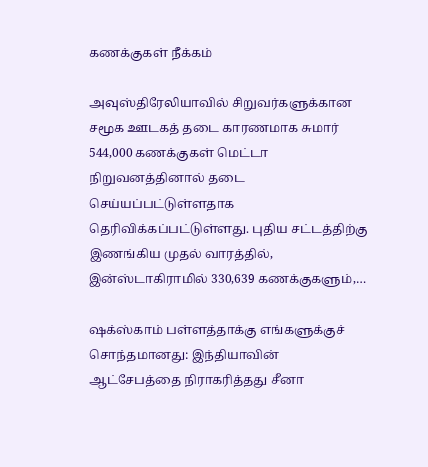கணக்குகள் நீக்கம்

அவுஸ்திரேலியாவில் சிறுவர்களுக்கான சமூக ஊடகத் தடை காரணமாக சுமார் 544,000 கணக்குகள் மெட்டா நிறுவனத்தினால் தடை செய்யப்பட்டுள்ளதாக தெரிவிக்கப்பட்டுள்ளது. புதிய சட்டத்திற்கு இணங்கிய முதல் வாரத்தில், இன்ஸ்டாகிராமில் 330,639 கணக்குகளும்,…

ஷக்ஸ்காம் பள்ளத்தாக்கு எங்களுக்குச் சொந்தமானது: இந்தியாவின் ஆட்சேபத்தை நிராகரித்தது சீனா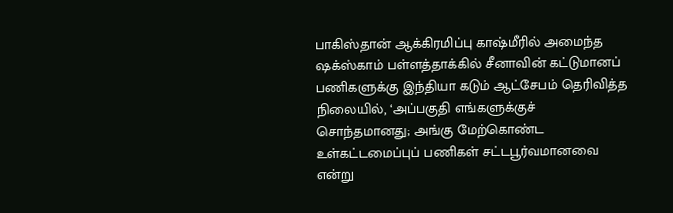பாகிஸ்தான் ஆக்கிரமிப்பு காஷ்மீரில் அமைந்த ஷக்ஸ்காம் பள்ளத்தாக்கில் சீனாவின் கட்டுமானப் பணிகளுக்கு இந்தியா கடும் ஆட்சேபம் தெரிவித்த நிலையில், ‘அப்பகுதி எங்களுக்குச் சொந்தமானது; அங்கு மேற்கொண்ட உள்கட்டமைப்புப் பணிகள் சட்டபூர்வமானவை என்று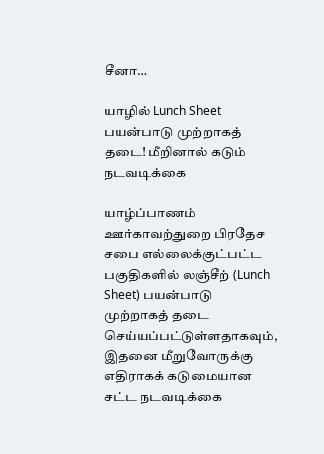சீனா…

யாழில் Lunch Sheet பயன்பாடு முற்றாகத் தடை! மீறினால் கடும் நடவடிக்கை

யாழ்ப்பாணம் ஊர்காவற்துறை பிரதேச சபை எல்லைக்குட்பட்ட பகுதிகளில் லஞ்சீற் (Lunch Sheet) பயன்பாடு முற்றாகத் தடை செய்யப்பட்டுள்ளதாகவும், இதனை மீறுவோருக்கு எதிராகக் கடுமையான சட்ட நடவடிக்கை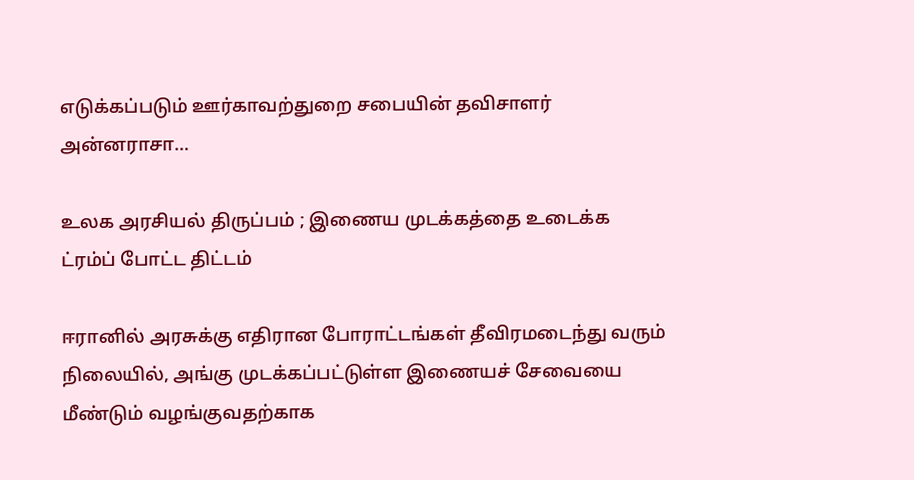எடுக்கப்படும் ஊர்காவற்துறை சபையின் தவிசாளர் அன்னராசா…

உலக அரசியல் திருப்பம் ; இணைய முடக்கத்தை உடைக்க ட்ரம்ப் போட்ட திட்டம்

ஈரானில் அரசுக்கு எதிரான போராட்டங்கள் தீவிரமடைந்து வரும் நிலையில், அங்கு முடக்கப்பட்டுள்ள இணையச் சேவையை மீண்டும் வழங்குவதற்காக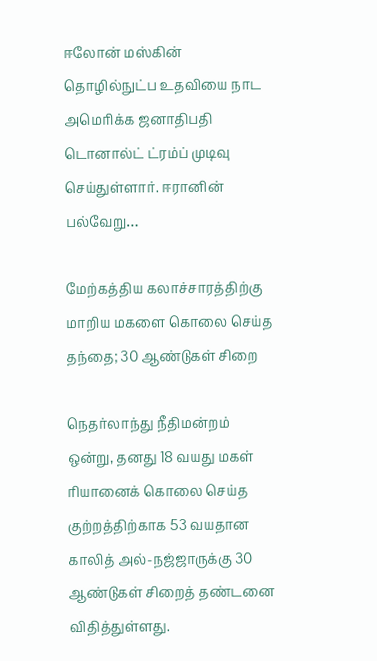ஈலோன் மஸ்கின் தொழில்நுட்ப உதவியை நாட அமெரிக்க ஜனாதிபதி டொனால்ட் ட்ரம்ப் முடிவு செய்துள்ளார். ஈரானின் பல்வேறு…

மேற்கத்திய கலாச்சாரத்திற்கு மாறிய மகளை கொலை செய்த தந்தை; 30 ஆண்டுகள் சிறை

நெதர்லாந்து நீதிமன்றம் ஒன்று, தனது 18 வயது மகள் ரியானைக் கொலை செய்த குற்றத்திற்காக 53 வயதான காலித் அல்-நஜ்ஜாருக்கு 30 ஆண்டுகள் சிறைத் தண்டனை விதித்துள்ளது.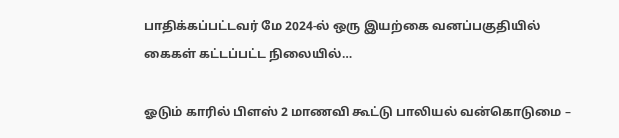பாதிக்கப்பட்டவர் மே 2024-ல் ஒரு இயற்கை வனப்பகுதியில் கைகள் கட்டப்பட்ட நிலையில்…

ஓடும் காரில் பிளஸ் 2 மாணவி கூட்டு பாலியல் வன்கொடுமை –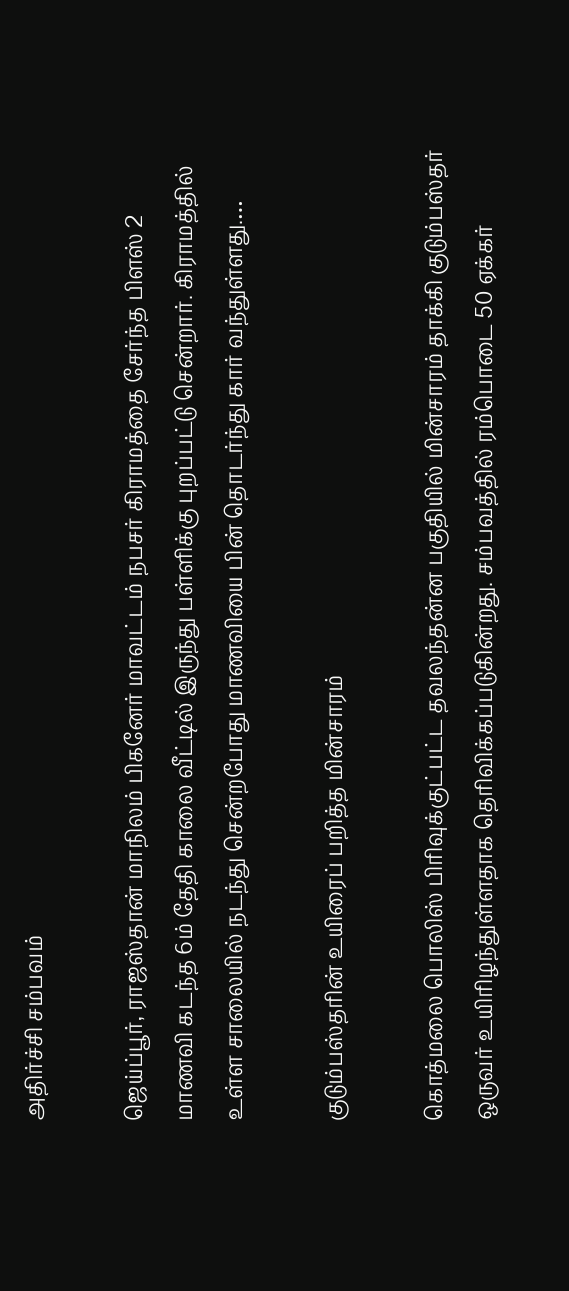அதிர்ச்சி சம்பவம்

ஜெய்ப்பூர், ராஜஸ்தான் மாநிலம் பிகனேர் மாவட்டம் நபசர் கிராமத்தை சேர்ந்த பிளஸ் 2 மாணவி கடந்த 6ம் தேதி காலை வீட்டில் இருந்து பள்ளிக்கு புறப்பட்டு சென்றார். கிராமத்தில் உள்ள சாலையில் நடந்து சென்றபோது மாணவியை பின் தொடர்ந்து கார் வந்துள்ளது.…

குடும்பஸ்தரின் உயிரைப் பறித்த மின்சாரம்

கொத்மலை பொலிஸ் பிரிவுக்குட்பட்ட தவலந்தன்ன பகுதியில் மின்சாரம் தாக்கி குடும்பஸ்தர் ஒருவர் உயிரிழந்துள்ளதாக தெரிவிக்கப்படுகின்றது. சம்பவத்தில் ரம்பொடை 50 ஏக்கர்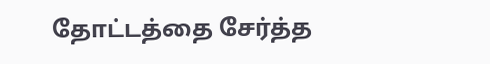தோட்டத்தை சேர்த்த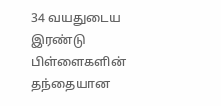34 வயதுடைய இரண்டு பிள்ளைகளின் தந்தையான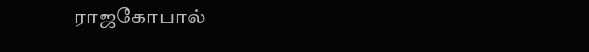ராஜகோபால்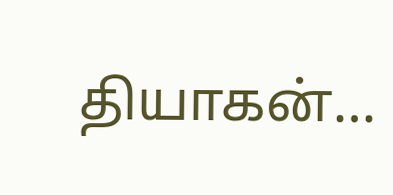தியாகன்…